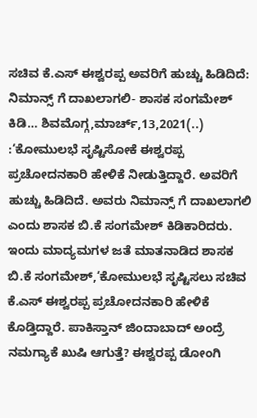ಸಚಿವ ಕೆ.ಎಸ್ ಈಶ್ವರಪ್ಪ ಅವರಿಗೆ ಹುಚ್ಚು ಹಿಡಿದಿದೆ: ನಿಮಾನ್ಸ್ ಗೆ ದಾಖಲಾಗಲಿ- ಶಾಸಕ ಸಂಗಮೇಶ್ ಕಿಡಿ… ಶಿವಮೊಗ್ಗ,ಮಾರ್ಚ್,13,2021(..) :‘ಕೋಮುಲಭೆ ಸೃಷ್ಟಿಸೋಕೆ ಈಶ್ವರಪ್ಪ ಪ್ರಚೋದನಕಾರಿ ಹೇಳಿಕೆ ನೀಡುತ್ತಿದ್ದಾರೆ. ಅವರಿಗೆ ಹುಚ್ಚು ಹಿಡಿದಿದೆ. ಅವರು ನಿಮಾನ್ಸ್ ಗೆ ದಾಖಲಾಗಲಿ ಎಂದು ಶಾಸಕ ಬಿ.ಕೆ ಸಂಗಮೇಶ್ ಕಿಡಿಕಾರಿದರು. ಇಂದು ಮಾದ್ಯಮಗಳ ಜತೆ ಮಾತನಾಡಿದ ಶಾಸಕ ಬಿ.ಕೆ ಸಂಗಮೇಶ್,‘ಕೋಮುಲಭೆ ಸೃಷ್ಟಿಸಲು ಸಚಿವ ಕೆ.ಎಸ್ ಈಶ್ವರಪ್ಪ ಪ್ರಚೋದನಕಾರಿ ಹೇಳಿಕೆ ಕೊಡ್ತಿದ್ದಾರೆ. ಪಾಕಿಸ್ತಾನ್ ಜಿಂದಾಬಾದ್ ಅಂದ್ರೆ ನಮಗ್ಯಾಕೆ ಖುಷಿ ಆಗುತ್ತೆ? ಈಶ್ವರಪ್ಪ ಡೋಂಗಿ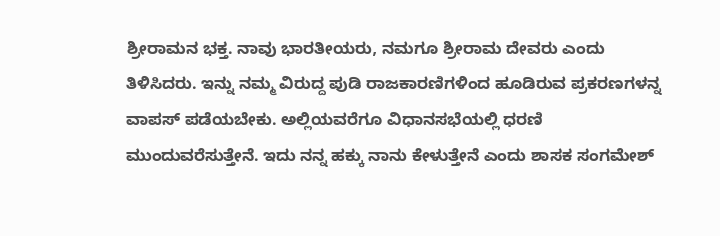ಶ್ರೀರಾಮನ ಭಕ್ತ. ನಾವು ಭಾರತೀಯರು, ನಮಗೂ ಶ್ರೀರಾಮ ದೇವರು ಎಂದು ತಿಳಿಸಿದರು. ಇನ್ನು ನಮ್ಮ ವಿರುದ್ದ ಪುಡಿ ರಾಜಕಾರಣಿಗಳಿಂದ ಹೂಡಿರುವ ಪ್ರಕರಣಗಳನ್ನ ವಾಪಸ್ ಪಡೆಯಬೇಕು. ಅಲ್ಲಿಯವರೆಗೂ ವಿಧಾನಸಭೆಯಲ್ಲಿ ಧರಣಿ ಮುಂದುವರೆಸುತ್ತೇನೆ. ಇದು ನನ್ನ ಹಕ್ಕು ನಾನು ಕೇಳುತ್ತೇನೆ ಎಂದು ಶಾಸಕ ಸಂಗಮೇಶ್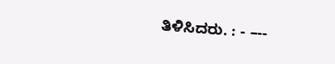ತಿಳಿಸಿದರು. : - –--